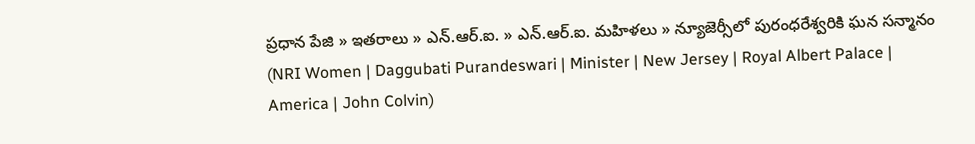ప్రధాన పేజి » ఇతరాలు » ఎన్.ఆర్.ఐ. » ఎన్.ఆర్.ఐ. మహిళలు » న్యూజెర్సీలో పురంధరేశ్వరికి ఘన సన్మానం (NRI Women | Daggubati Purandeswari | Minister | New Jersey | Royal Albert Palace | America | John Colvin)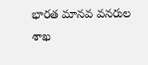భారత మానవ వనరుల శాఖ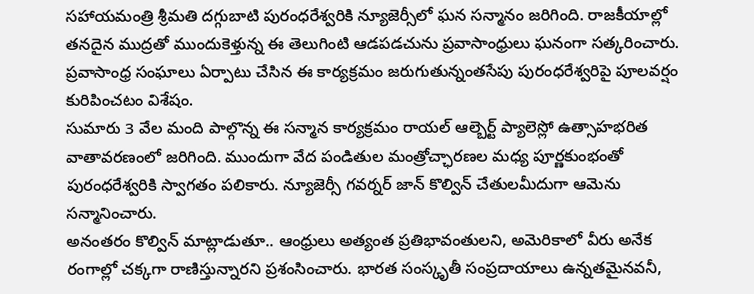సహాయమంత్రి శ్రీమతి దగ్గుబాటి పురంధరేశ్వరికి న్యూజెర్సీలో ఘన సన్మానం జరిగింది. రాజకీయాల్లో తనదైన ముద్రతో ముందుకెళ్తున్న ఈ తెలుగింటి ఆడపడచును ప్రవాసాంధ్రులు ఘనంగా సత్కరించారు. ప్రవాసాంధ్ర సంఘాలు ఏర్పాటు చేసిన ఈ కార్యక్రమం జరుగుతున్నంతసేపు పురంధరేశ్వరిపై పూలవర్షం కురిపించటం విశేషం.
సుమారు 3 వేల మంది పాల్గొన్న ఈ సన్మాన కార్యక్రమం రాయల్ ఆల్బెర్ట్ ప్యాలెస్లో ఉత్సాహభరిత వాతావరణంలో జరిగింది. ముందుగా వేద పండితుల మంత్రోచ్ఛారణల మధ్య పూర్ణకుంభంతో పురంధరేశ్వరికి స్వాగతం పలికారు. న్యూజెర్సీ గవర్నర్ జాన్ కొల్విన్ చేతులమీదుగా ఆమెను సన్మానించారు.
అనంతరం కొల్విన్ మాట్లాడుతూ.. ఆంధ్రులు అత్యంత ప్రతిభావంతులని, అమెరికాలో వీరు అనేక రంగాల్లో చక్కగా రాణిస్తున్నారని ప్రశంసించారు. భారత సంస్కృతీ సంప్రదాయాలు ఉన్నతమైనవనీ,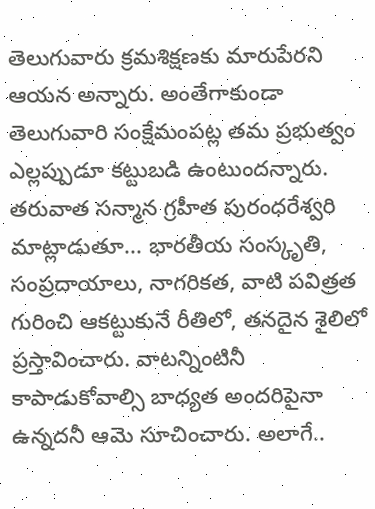తెలుగువారు క్రమశిక్షణకు మారుపేరని ఆయన అన్నారు. అంతేగాకుండా తెలుగువారి సంక్షేమంపట్ల తమ ప్రభుత్వం ఎల్లప్పుడూ కట్టుబడి ఉంటుందన్నారు.
తరువాత సన్మాన గ్రహీత పురంధరేశ్వరి మాట్లాడుతూ... భారతీయ సంస్కృతి, సంప్రదాయాలు, నాగరికత, వాటి పవిత్రత గురించి ఆకట్టుకునే రీతిలో, తనదైన శైలిలో ప్రస్తావించారు. వాటన్నింటినీ కాపాడుకోవాల్సి బాధ్యత అందరిపైనా ఉన్నదనీ ఆమె సూచించారు. అలాగే..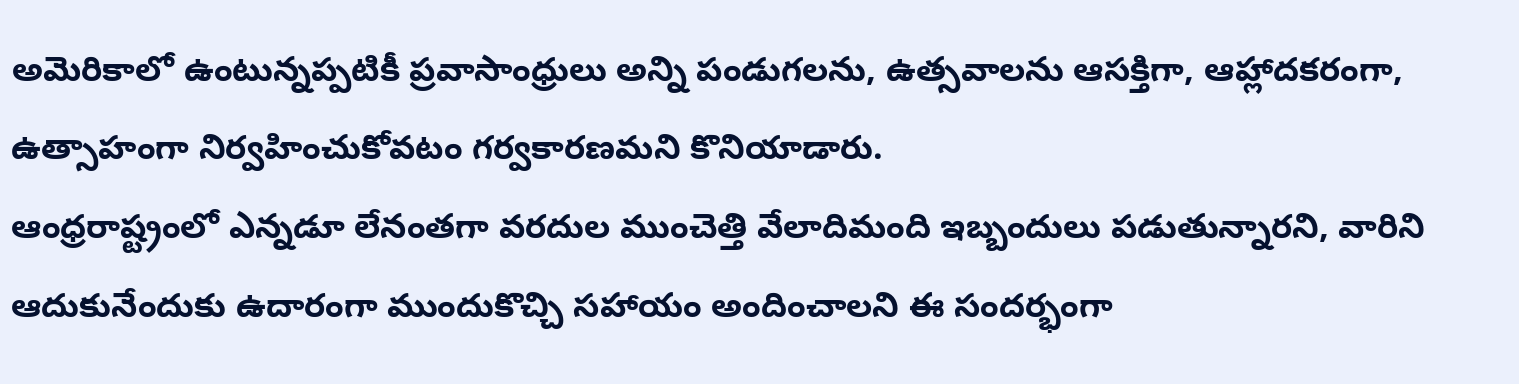అమెరికాలో ఉంటున్నప్పటికీ ప్రవాసాంధ్రులు అన్ని పండుగలను, ఉత్సవాలను ఆసక్తిగా, ఆహ్లాదకరంగా, ఉత్సాహంగా నిర్వహించుకోవటం గర్వకారణమని కొనియాడారు.
ఆంధ్రరాష్ట్రంలో ఎన్నడూ లేనంతగా వరదుల ముంచెత్తి వేలాదిమంది ఇబ్బందులు పడుతున్నారని, వారిని ఆదుకునేందుకు ఉదారంగా ముందుకొచ్చి సహాయం అందించాలని ఈ సందర్భంగా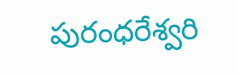పురంధరేశ్వరి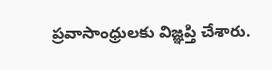ప్రవాసాంధ్రులకు విజ్ఞప్తి చేశారు.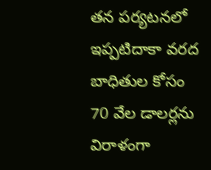తన పర్యటనలో ఇప్పటిదాకా వరద బాధితుల కోసం 70 వేల డాలర్లను విరాళంగా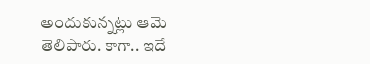అందుకున్నట్లు ఆమె తెలిపారు. కాగా.. ఇదే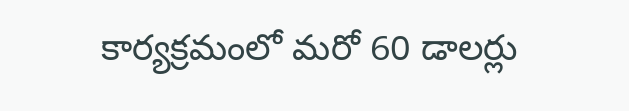కార్యక్రమంలో మరో 60 డాలర్లు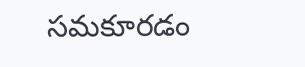సమకూరడం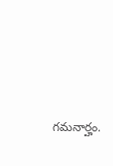గమనార్హం.